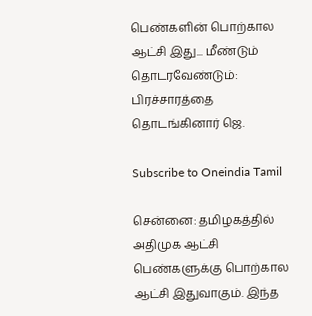பெண்களின் பொற்கால ஆட்சி இது... மீண்டும் தொடரவேண்டும்: பிரச்சாரத்தை தொடங்கினார் ஜெ.

Subscribe to Oneindia Tamil

சென்னை: தமிழகத்தில் அதிமுக ஆட்சி பெண்களுக்கு பொற்கால ஆட்சி இதுவாகும். இந்த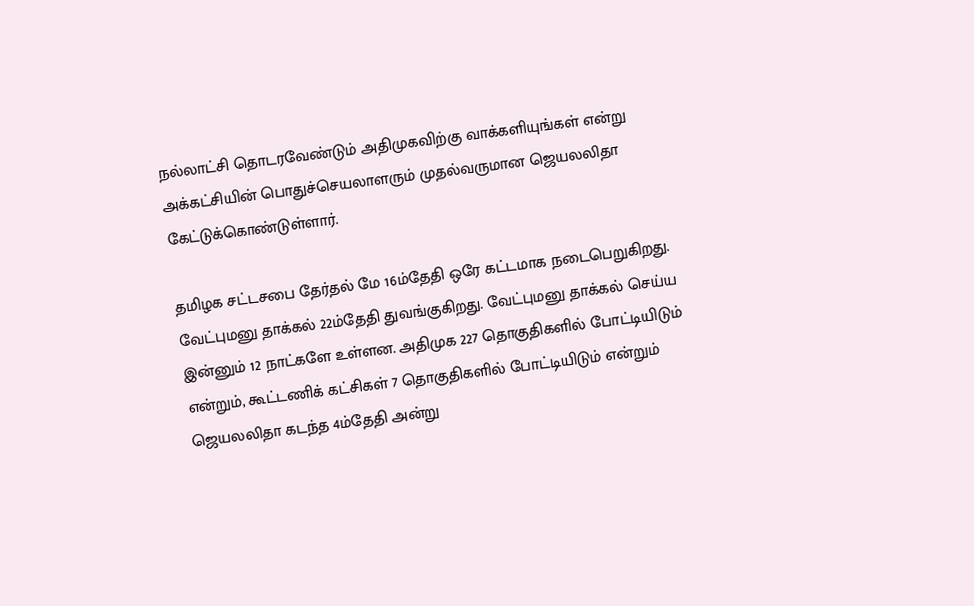நல்லாட்சி தொடரவேண்டும் அதிமுகவிற்கு வாக்களியுங்கள் என்று அக்கட்சியின் பொதுச்செயலாளரும் முதல்வருமான ஜெயலலிதா கேட்டுக்கொண்டுள்ளார்.

தமிழக சட்டசபை தேர்தல் மே 16ம்தேதி ஒரே கட்டமாக நடைபெறுகிறது. வேட்புமனு தாக்கல் 22ம்தேதி துவங்குகிறது. வேட்புமனு தாக்கல் செய்ய இன்னும் 12 நாட்களே உள்ளன. அதிமுக 227 தொகுதிகளில் போட்டியிடும் என்றும், கூட்டணிக் கட்சிகள் 7 தொகுதிகளில் போட்டியிடும் என்றும் ஜெயலலிதா கடந்த 4ம்தேதி அன்று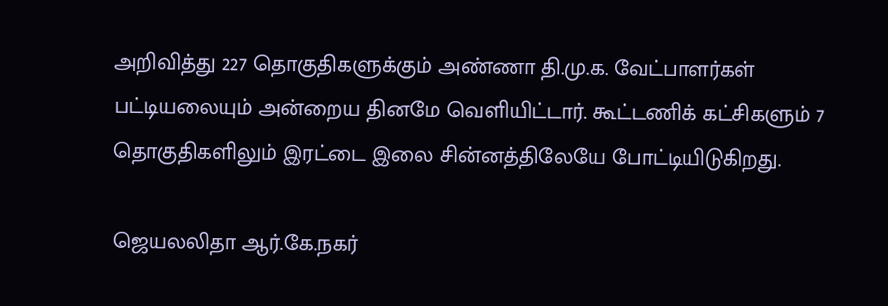அறிவித்து 227 தொகுதிகளுக்கும் அண்ணா தி.மு.க. வேட்பாளர்கள் பட்டியலையும் அன்றைய தினமே வெளியிட்டார். கூட்டணிக் கட்சிகளும் 7 தொகுதிகளிலும் இரட்டை இலை சின்னத்திலேயே போட்டியிடுகிறது.

ஜெயலலிதா ஆர்.கே.நகர்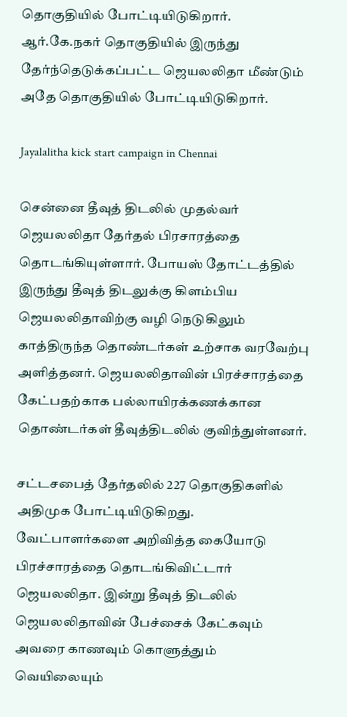தொகுதியில் போட்டியிடுகிறார். ஆர்.கே.நகர் தொகுதியில் இருந்து தேர்ந்தெடுக்கப்பட்ட ஜெயலலிதா மீண்டும் அதே தொகுதியில் போட்டியிடுகிறார்.

Jayalalitha kick start campaign in Chennai

சென்னை தீவுத் திடலில் முதல்வர் ஜெயலலிதா தேர்தல் பிரசாரத்தை தொடங்கியுள்ளார். போயஸ் தோட்டத்தில் இருந்து தீவுத் திடலுக்கு கிளம்பிய ஜெயலலிதாவிற்கு வழி நெடுகிலும் காத்திருந்த தொண்டர்கள் உற்சாக வரவேற்பு அளித்தனர். ஜெயலலிதாவின் பிரச்சாரத்தை கேட்பதற்காக பல்லாயிரக்கணக்கான தொண்டர்கள் தீவுத்திடலில் குவிந்துள்ளனர்.

சட்டசபைத் தேர்தலில் 227 தொகுதிகளில் அதிமுக போட்டியிடுகிறது. வேட்பாளர்களை அறிவித்த கையோடு பிரச்சாரத்தை தொடங்கிவிட்டார் ஜெயலலிதா. இன்று தீவுத் திடலில் ஜெயலலிதாவின் பேச்சைக் கேட்கவும் அவரை காணவும் கொளுத்தும் வெயிலையும்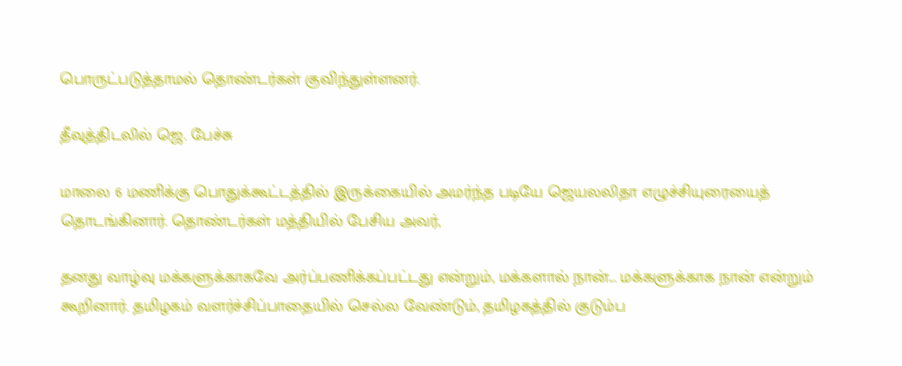பொருட்படுத்தாமல் தொண்டர்கள் குவிந்துள்ளனர்.

தீவுத்திடலில் ஜெ. பேச்சு

மாலை 6 மணிக்கு பொதுக்கூட்டத்தில் இருக்கையில் அமர்ந்த படியே ஜெயலலிதா எழுச்சியுரையைத் தொடங்கினார். தொண்டர்கள் மத்தியில் பேசிய அவர்,

தனது வாழ்வு மக்களுக்காகவே அர்ப்பணிக்கப்பட்டது என்றும், மக்களால் நான்... மக்களுக்காக நான் என்றும் கூறினார். தமிழகம் வளர்ச்சிப்பாதையில் செல்ல வேண்டும், தமிழகத்தில் குடும்ப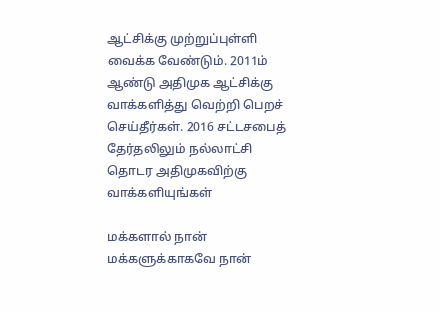ஆட்சிக்கு முற்றுப்புள்ளி வைக்க வேண்டும். 2011ம் ஆண்டு அதிமுக ஆட்சிக்கு வாக்களித்து வெற்றி பெறச் செய்தீர்கள். 2016 சட்டசபைத் தேர்தலிலும் நல்லாட்சி தொடர அதிமுகவிற்கு வாக்களியுங்கள்

மக்களால் நான் மக்களுக்காகவே நான்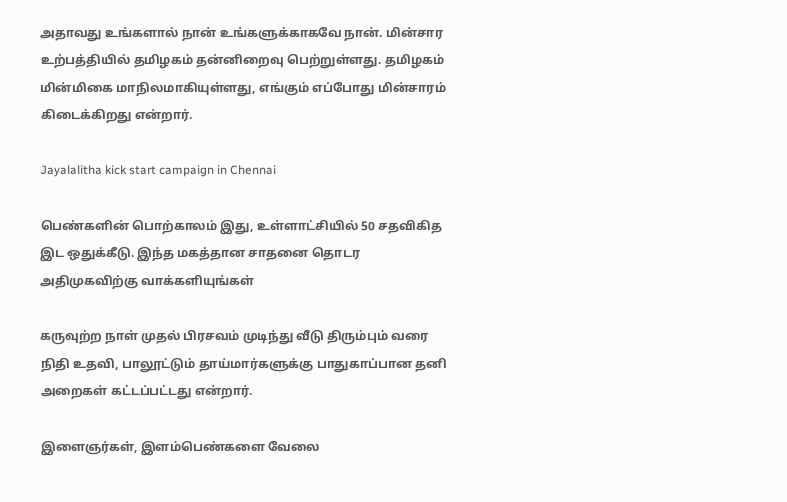அதாவது உங்களால் நான் உங்களுக்காகவே நான். மின்சார உற்பத்தியில் தமிழகம் தன்னிறைவு பெற்றுள்ளது. தமிழகம் மின்மிகை மாநிலமாகியுள்ளது, எங்கும் எப்போது மின்சாரம் கிடைக்கிறது என்றார்.

Jayalalitha kick start campaign in Chennai

பெண்களின் பொற்காலம் இது, உள்ளாட்சியில் 50 சதவிகித இட ஒதுக்கீடு. இந்த மகத்தான சாதனை தொடர அதிமுகவிற்கு வாக்களியுங்கள்

கருவுற்ற நாள் முதல் பிரசவம் முடிந்து வீடு திரும்பும் வரை நிதி உதவி, பாலூட்டும் தாய்மார்களுக்கு பாதுகாப்பான தனி அறைகள் கட்டப்பட்டது என்றார்.

இளைஞர்கள், இளம்பெண்களை வேலை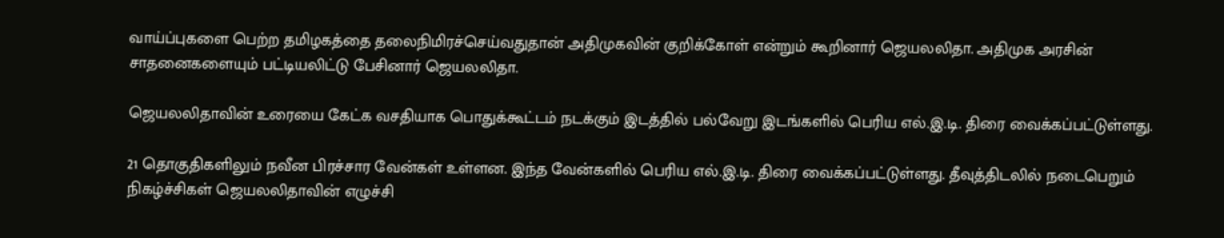வாய்ப்புகளை பெற்ற தமிழகத்தை தலைநிமிரச்செய்வதுதான் அதிமுகவின் குறிக்கோள் என்றும் கூறினார் ஜெயலலிதா. அதிமுக அரசின் சாதனைகளையும் பட்டியலிட்டு பேசினார் ஜெயலலிதா.

ஜெயலலிதாவின் உரையை கேட்க வசதியாக பொதுக்கூட்டம் நடக்கும் இடத்தில் பல்வேறு இடங்களில் பெரிய எல்.இ.டி. திரை வைக்கப்பட்டுள்ளது.

21 தொகுதிகளிலும் நவீன பிரச்சார வேன்கள் உள்ளன. இந்த வேன்களில் பெரிய எல்.இ.டி. திரை வைக்கப்பட்டுள்ளது. தீவுத்திடலில் நடைபெறும் நிகழ்ச்சிகள் ஜெயலலிதாவின் எழுச்சி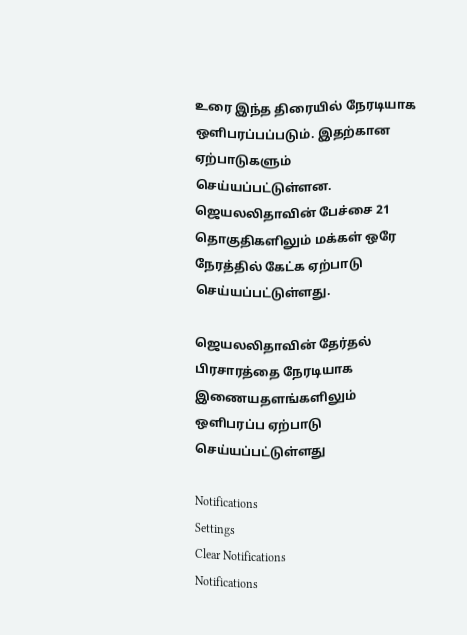உரை இந்த திரையில் நேரடியாக ஒளிபரப்பப்படும். இதற்கான ஏற்பாடுகளும் செய்யப்பட்டுள்ளன. ஜெயலலிதாவின் பேச்சை 21 தொகுதிகளிலும் மக்கள் ஒரே நேரத்தில் கேட்க ஏற்பாடு செய்யப்பட்டுள்ளது.

ஜெயலலிதாவின் தேர்தல் பிரசாரத்தை நேரடியாக இணையதளங்களிலும் ஒளிபரப்ப ஏற்பாடு செய்யப்பட்டுள்ளது

Notifications
Settings
Clear Notifications
Notifications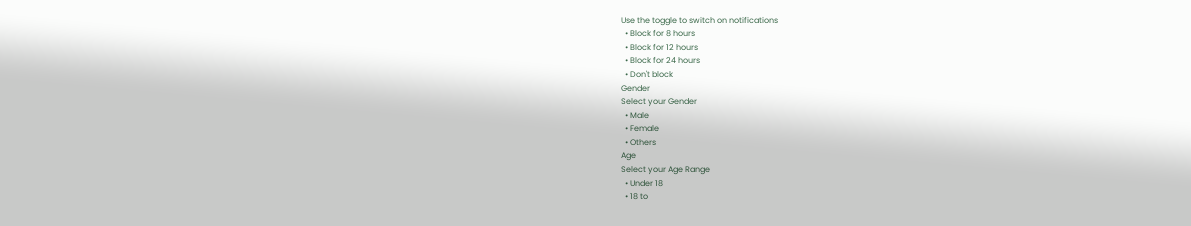Use the toggle to switch on notifications
  • Block for 8 hours
  • Block for 12 hours
  • Block for 24 hours
  • Don't block
Gender
Select your Gender
  • Male
  • Female
  • Others
Age
Select your Age Range
  • Under 18
  • 18 to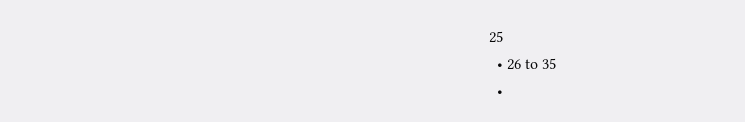25
  • 26 to 35
  •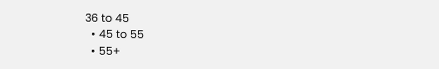36 to 45
  • 45 to 55
  • 55+